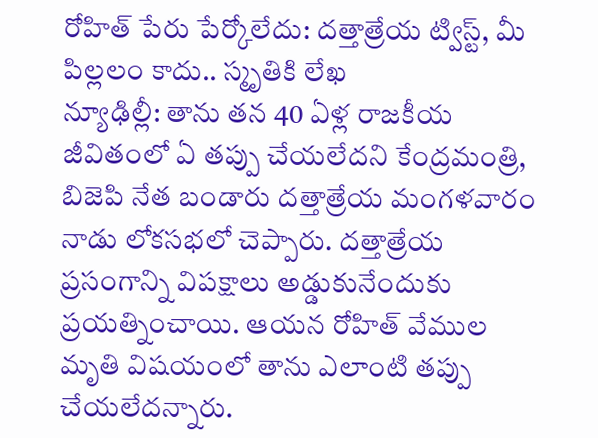రోహిత్ పేరు పేర్కోలేదు: దత్తాత్రేయ ట్విస్ట్, మీ పిల్లలం కాదు.. స్మృతికి లేఖ
న్యూఢిల్లీ: తాను తన 40 ఏళ్ల రాజకీయ జీవితంలో ఏ తప్పు చేయలేదని కేంద్రమంత్రి, బిజెపి నేత బండారు దత్తాత్రేయ మంగళవారం నాడు లోకసభలో చెప్పారు. దత్తాత్రేయ ప్రసంగాన్ని విపక్షాలు అడ్డుకునేందుకు ప్రయత్నించాయి. ఆయన రోహిత్ వేముల మృతి విషయంలో తాను ఎలాంటి తప్పు చేయలేదన్నారు.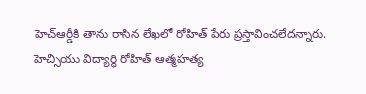హెచ్ఆర్డీకి తాను రాసిన లేఖలో రోహిత్ పేరు ప్రస్తావించలేదన్నారు. హెచ్సియు విద్యార్థి రోహిత్ ఆత్మహత్య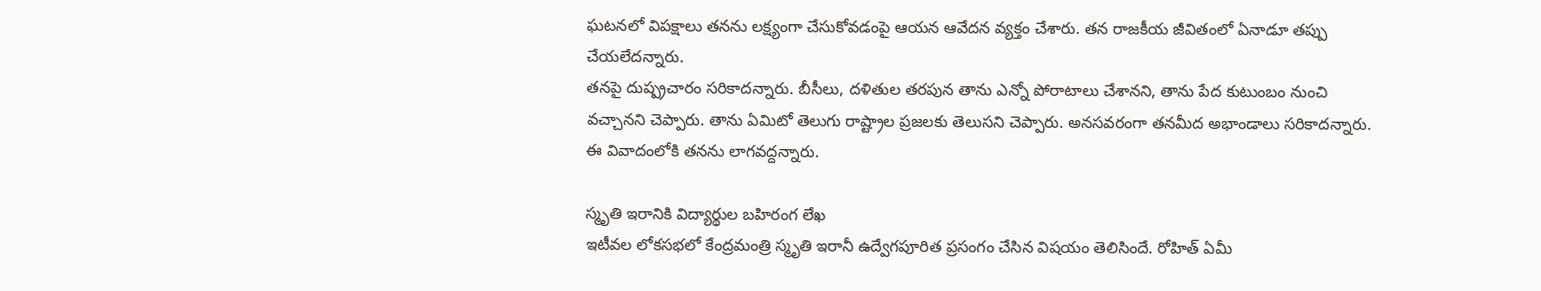ఘటనలో విపక్షాలు తనను లక్ష్యంగా చేసుకోవడంపై ఆయన ఆవేదన వ్యక్తం చేశారు. తన రాజకీయ జీవితంలో ఏనాడూ తప్పు చేయలేదన్నారు.
తనపై దుష్ప్రచారం సరికాదన్నారు. బీసీలు, దళితుల తరపున తాను ఎన్నో పోరాటాలు చేశానని, తాను పేద కుటుంబం నుంచి వచ్చానని చెప్పారు. తాను ఏమిటో తెలుగు రాష్ట్రాల ప్రజలకు తెలుసని చెప్పారు. అనసవరంగా తనమీద అభాండాలు సరికాదన్నారు. ఈ వివాదంలోకి తనను లాగవద్దన్నారు.

స్మృతి ఇరానికి విద్యార్థుల బహిరంగ లేఖ
ఇటీవల లోకసభలో కేంద్రమంత్రి స్మృతి ఇరానీ ఉద్వేగపూరిత ప్రసంగం చేసిన విషయం తెలిసిందే. రోహిత్ ఏమీ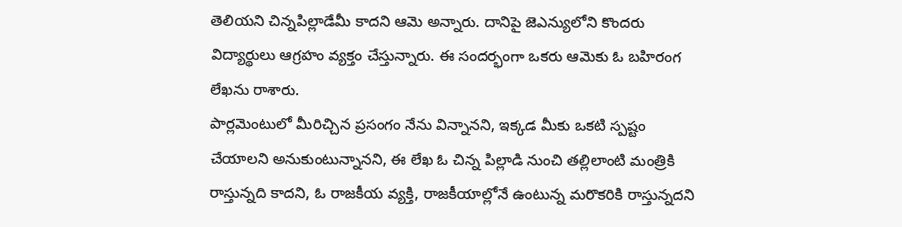తెలియని చిన్నపిల్లాడేమీ కాదని ఆమె అన్నారు. దానిపై జెఎన్యులోని కొందరు విద్యార్థులు ఆగ్రహం వ్యక్తం చేస్తున్నారు. ఈ సందర్భంగా ఒకరు ఆమెకు ఓ బహిరంగ లేఖను రాశారు.
పార్లమెంటులో మీరిచ్చిన ప్రసంగం నేను విన్నానని, ఇక్కడ మీకు ఒకటి స్పష్టం చేయాలని అనుకుంటున్నానని, ఈ లేఖ ఓ చిన్న పిల్లాడి నుంచి తల్లిలాంటి మంత్రికి రాస్తున్నది కాదని, ఓ రాజకీయ వ్యక్తి, రాజకీయాల్లోనే ఉంటున్న మరొకరికి రాస్తున్నదని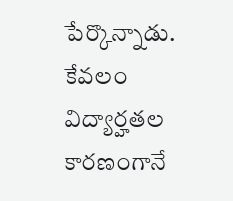పేర్కొన్నాడు.
కేవలం విద్యార్హతల కారణంగానే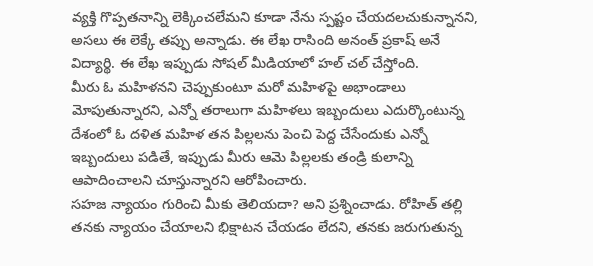వ్యక్తి గొప్పతనాన్ని లెక్కించలేమని కూడా నేను స్పష్టం చేయదలచుకున్నానని, అసలు ఈ లెక్కే తప్పు అన్నాడు. ఈ లేఖ రాసింది అనంత్ ప్రకాష్ అనే విద్యార్థి. ఈ లేఖ ఇప్పుడు సోషల్ మీడియాలో హల్ చల్ చేస్తోంది.
మీరు ఓ మహిళనని చెప్పుకుంటూ మరో మహిళపై అభాండాలు మోపుతున్నారని, ఎన్నో తరాలుగా మహిళలు ఇబ్బందులు ఎదుర్కొంటున్న దేశంలో ఓ దళిత మహిళ తన పిల్లలను పెంచి పెద్ద చేసేందుకు ఎన్నో ఇబ్బందులు పడితే, ఇప్పుడు మీరు ఆమె పిల్లలకు తండ్రి కులాన్ని ఆపాదించాలని చూస్తున్నారని ఆరోపించారు.
సహజ న్యాయం గురించి మీకు తెలియదా? అని ప్రశ్నించాడు. రోహిత్ తల్లి తనకు న్యాయం చేయాలని భిక్షాటన చేయడం లేదని, తనకు జరుగుతున్న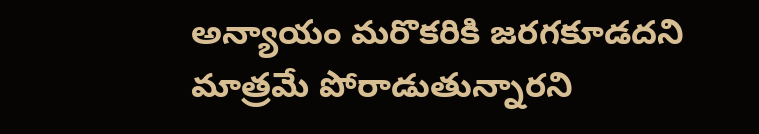అన్యాయం మరొకరికి జరగకూడదని మాత్రమే పోరాడుతున్నారని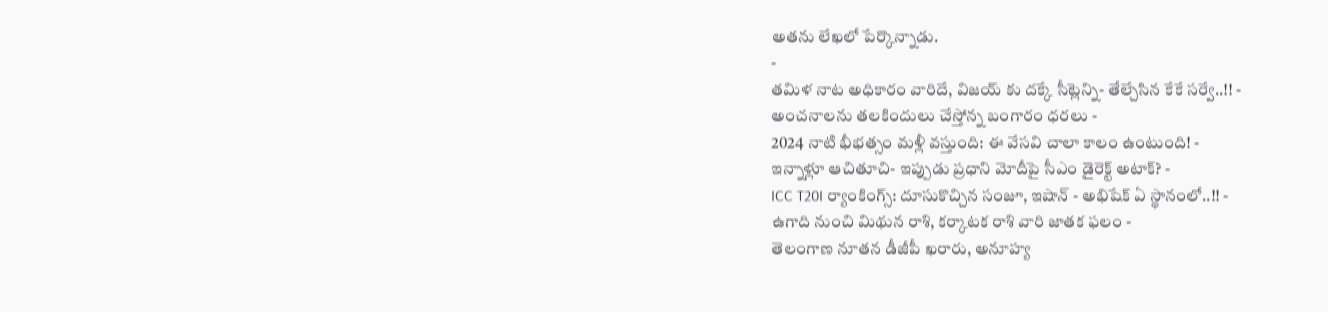అతను లేఖలో పేర్కొన్నాడు.
-
తమిళ నాట అధికారం వారిదే, విజయ్ కు దక్కే సీట్లెన్ని- తేల్చేసిన కేకే సర్వే..!! -
అంచనాలను తలకిందులు చేస్తోన్న బంగారం ధరలు -
2024 నాటి భీభత్సం మళ్లీ వస్తుంది: ఈ వేసవి చాలా కాలం ఉంటుంది! -
ఇన్నాళ్లూ ఆచితూచి- ఇప్పుడు ప్రధాని మోదీపై సీఎం డైరెక్ట్ అటాక్? -
ICC T20I ర్యాంకింగ్స్: దూసుకొచ్చిన సంజూ, ఇషాన్ - అభిషేక్ ఏ స్థానంలో..!! -
ఉగాది నుంచి మిథున రాశి, కర్కాటక రాశి వారి జాతక ఫలం -
తెలంగాణ నూతన డీజీపీ ఖరారు, అనూహ్య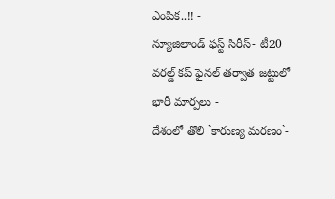ఎంపిక..!! -
న్యూజిలాండ్ ఫస్ట్ సిరీస్- టీ20 వరల్డ్ కప్ ఫైనల్ తర్వాత జట్టులో భారీ మార్పలు -
దేశంలో తొలి `కారుణ్య మరణం`-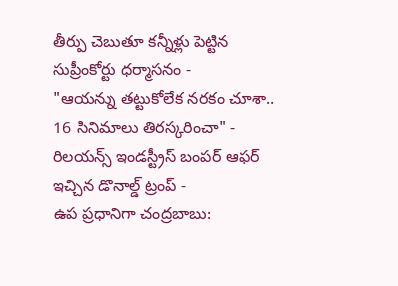తీర్పు చెబుతూ కన్నీళ్లు పెట్టిన సుప్రీంకోర్టు ధర్మాసనం -
"ఆయన్ను తట్టుకోలేక నరకం చూశా.. 16 సినిమాలు తిరస్కరించా" -
రిలయన్స్ ఇండస్ట్రీస్ బంపర్ ఆఫర్ ఇచ్చిన డొనాల్డ్ ట్రంప్ -
ఉప ప్రధానిగా చంద్రబాబు: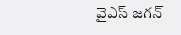వైఎస్ జగన్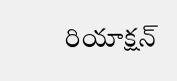రియాక్షన్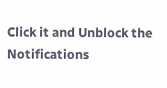Click it and Unblock the Notifications